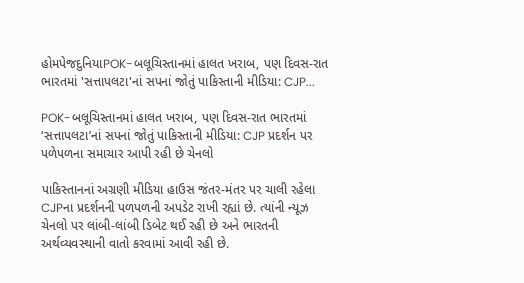હોમપેજદુનિયાPOK-બલૂચિસ્તાનમાં હાલત ખરાબ, પણ દિવસ-રાત ભારતમાં 'સત્તાપલટા'નાં સપનાં જોતું પાકિસ્તાની મીડિયા: CJP...

POK-બલૂચિસ્તાનમાં હાલત ખરાબ, પણ દિવસ-રાત ભારતમાં ‘સત્તાપલટા’નાં સપનાં જોતું પાકિસ્તાની મીડિયા: CJP પ્રદર્શન પર પળેપળના સમાચાર આપી રહી છે ચેનલો

પાકિસ્તાનનાં અગ્રણી મીડિયા હાઉસ જંતર-મંતર પર ચાલી રહેલા CJPના પ્રદર્શનની પળપળની અપડેટ રાખી રહ્યાં છે. ત્યાંની ન્યૂઝ ચેનલો પર લાંબી-લાંબી ડિબેટ થઈ રહી છે અને ભારતની અર્થવ્યવસ્થાની વાતો કરવામાં આવી રહી છે.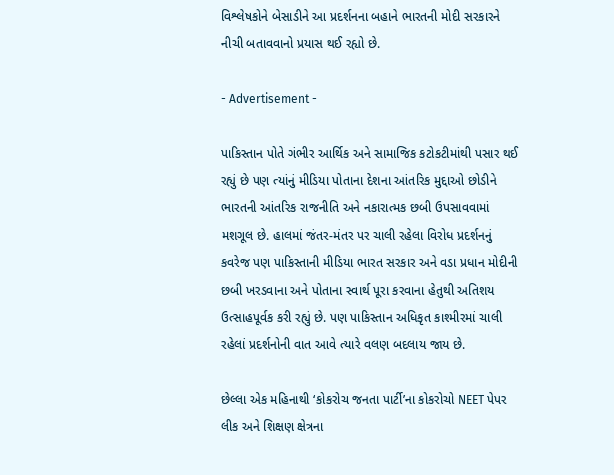વિશ્લેષકોને બેસાડીને આ પ્રદર્શનના બહાને ભારતની મોદી સરકારને નીચી બતાવવાનો પ્રયાસ થઈ રહ્યો છે.

- Advertisement -

પાકિસ્તાન પોતે ગંભીર આર્થિક અને સામાજિક કટોકટીમાંથી પસાર થઈ રહ્યું છે પણ ત્યાંનું મીડિયા પોતાના દેશના આંતરિક મુદ્દાઓ છોડીને ભારતની આંતરિક રાજનીતિ અને નકારાત્મક છબી ઉપસાવવામાં મશગૂલ છે. હાલમાં જંતર-મંતર પર ચાલી રહેલા વિરોધ પ્રદર્શનનું કવરેજ પણ પાકિસ્તાની મીડિયા ભારત સરકાર અને વડા પ્રધાન મોદીની છબી ખરડવાના અને પોતાના સ્વાર્થ પૂરા કરવાના હેતુથી અતિશય ઉત્સાહપૂર્વક કરી રહ્યું છે. પણ પાકિસ્તાન અધિકૃત કાશ્મીરમાં ચાલી રહેલાં પ્રદર્શનોની વાત આવે ત્યારે વલણ બદલાય જાય છે.

છેલ્લા એક મહિનાથી ‘કોકરોચ જનતા પાર્ટી’ના કોકરોચો NEET પેપર લીક અને શિક્ષણ ક્ષેત્રના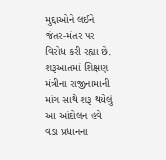મુદ્દાઓને લઈને જંતર-મંતર પર વિરોધ કરી રહ્યા છે. શરૂઆતમાં શિક્ષણ મંત્રીના રાજીનામાની માંગ સાથે શરૂ થયેલું આ આંદોલન હવે વડા પ્રધાનના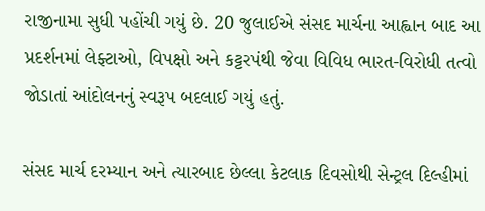રાજીનામા સુધી પહોંચી ગયું છે. 20 જુલાઈએ સંસદ માર્ચના આહ્વાન બાદ આ પ્રદર્શનમાં લેફ્ટાઓ, વિપક્ષો અને કટ્ટરપંથી જેવા વિવિધ ભારત-વિરોધી તત્વો જોડાતાં આંદોલનનું સ્વરૂપ બદલાઈ ગયું હતું.

સંસદ માર્ચ દરમ્યાન અને ત્યારબાદ છેલ્લા કેટલાક દિવસોથી સેન્ટ્રલ દિલ્હીમાં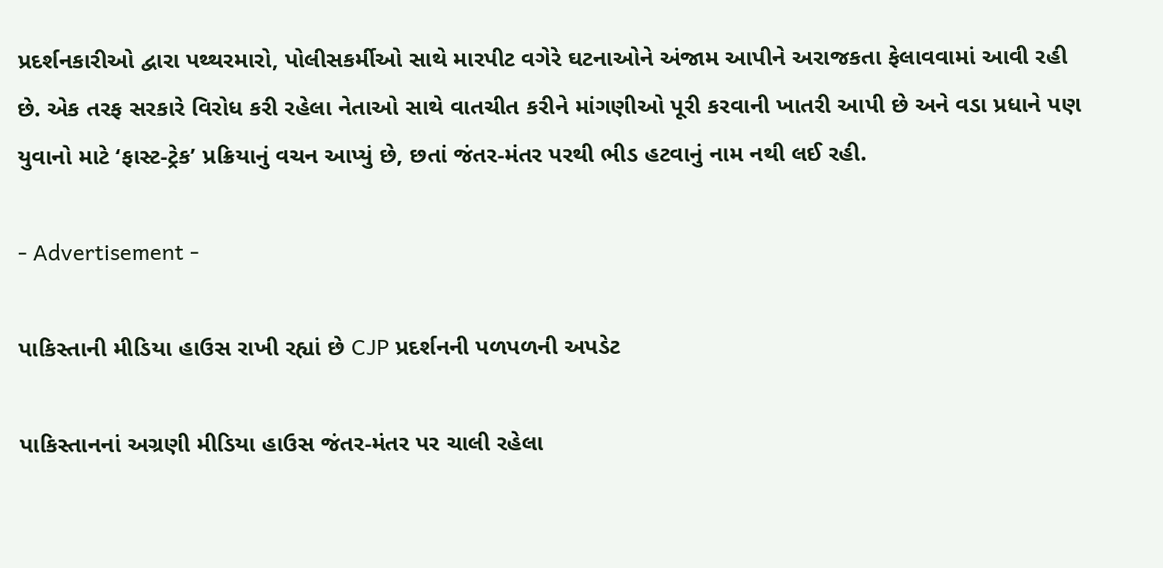પ્રદર્શનકારીઓ દ્વારા પથ્થરમારો, પોલીસકર્મીઓ સાથે મારપીટ વગેરે ઘટનાઓને અંજામ આપીને અરાજકતા ફેલાવવામાં આવી રહી છે. એક તરફ સરકારે વિરોધ કરી રહેલા નેતાઓ સાથે વાતચીત કરીને માંગણીઓ પૂરી કરવાની ખાતરી આપી છે અને વડા પ્રધાને પણ યુવાનો માટે ‘ફાસ્ટ-ટ્રેક’ પ્રક્રિયાનું વચન આપ્યું છે, છતાં જંતર-મંતર પરથી ભીડ હટવાનું નામ નથી લઈ રહી.

- Advertisement -

પાકિસ્તાની મીડિયા હાઉસ રાખી રહ્યાં છે CJP પ્રદર્શનની પળપળની અપડેટ

પાકિસ્તાનનાં અગ્રણી મીડિયા હાઉસ જંતર-મંતર પર ચાલી રહેલા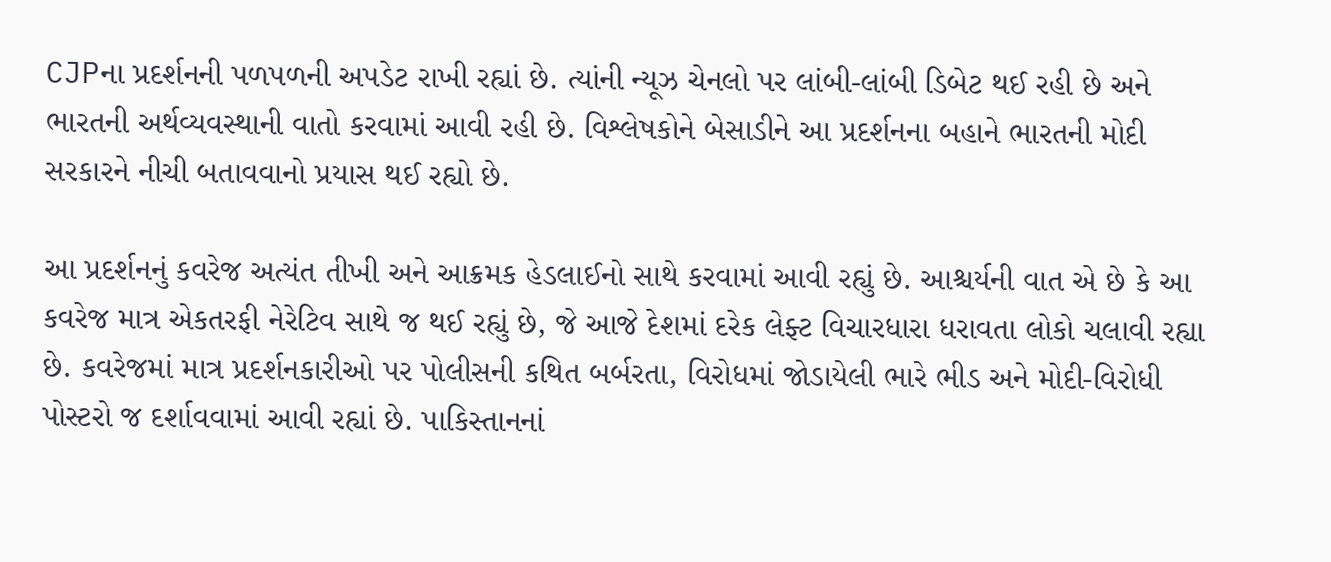CJPના પ્રદર્શનની પળપળની અપડેટ રાખી રહ્યાં છે. ત્યાંની ન્યૂઝ ચેનલો પર લાંબી-લાંબી ડિબેટ થઈ રહી છે અને ભારતની અર્થવ્યવસ્થાની વાતો કરવામાં આવી રહી છે. વિશ્લેષકોને બેસાડીને આ પ્રદર્શનના બહાને ભારતની મોદી સરકારને નીચી બતાવવાનો પ્રયાસ થઈ રહ્યો છે.

આ પ્રદર્શનનું કવરેજ અત્યંત તીખી અને આક્રમક હેડલાઈનો સાથે કરવામાં આવી રહ્યું છે. આશ્ચર્યની વાત એ છે કે આ કવરેજ માત્ર એકતરફી નેરેટિવ સાથે જ થઈ રહ્યું છે, જે આજે દેશમાં દરેક લેફ્ટ વિચારધારા ધરાવતા લોકો ચલાવી રહ્યા છે. કવરેજમાં માત્ર પ્રદર્શનકારીઓ પર પોલીસની કથિત બર્બરતા, વિરોધમાં જોડાયેલી ભારે ભીડ અને મોદી-વિરોધી પોસ્ટરો જ દર્શાવવામાં આવી રહ્યાં છે. પાકિસ્તાનનાં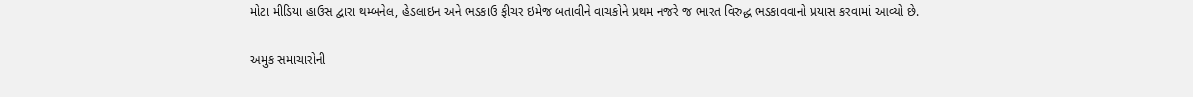મોટા મીડિયા હાઉસ દ્વારા થમ્બનેલ, હેડલાઇન અને ભડકાઉ ફીચર ઇમેજ બતાવીને વાચકોને પ્રથમ નજરે જ ભારત વિરુદ્ધ ભડકાવવાનો પ્રયાસ કરવામાં આવ્યો છે.

અમુક સમાચારોની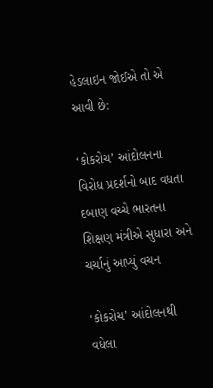હેડલાઇન જોઈએ તો એ આવી છે:

‘કોકરોચ’ આંદોલનના વિરોધ પ્રદર્શનો બાદ વધતા દબાણ વચ્ચે ભારતના શિક્ષણ મંત્રીએ સુધારા અને ચર્ચાનું આપ્યું વચન

‘કોકરોચ’ આંદોલનથી વધેલા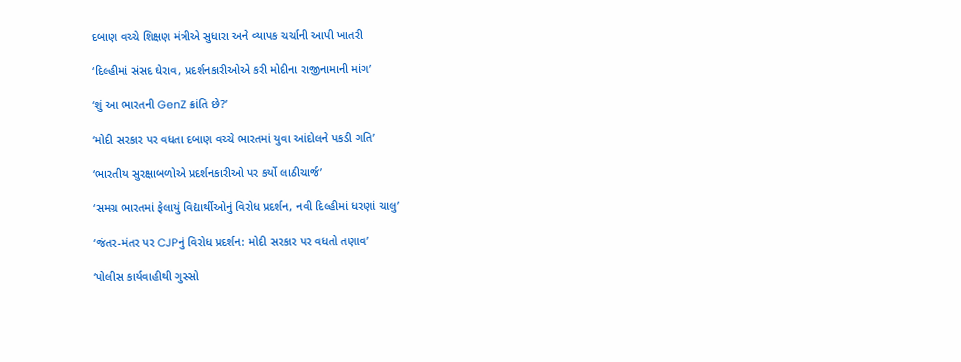દબાણ વચ્ચે શિક્ષણ મંત્રીએ સુધારા અને વ્યાપક ચર્ચાની આપી ખાતરી

‘દિલ્હીમાં સંસદ ઘેરાવ, પ્રદર્શનકારીઓએ કરી મોદીના રાજીનામાની માંગ’

‘શું આ ભારતની GenZ ક્રાંતિ છે?’

‘મોદી સરકાર પર વધતા દબાણ વચ્ચે ભારતમાં યુવા આંદોલને પકડી ગતિ’

‘ભારતીય સુરક્ષાબળોએ પ્રદર્શનકારીઓ પર કર્યો લાઠીચાર્જ’

‘સમગ્ર ભારતમાં ફેલાયું વિદ્યાર્થીઓનું વિરોધ પ્રદર્શન, નવી દિલ્હીમાં ધરણાં ચાલુ’

‘જંતર-મંતર પર CJPનું વિરોધ પ્રદર્શન: મોદી સરકાર પર વધતો તણાવ’

‘પોલીસ કાર્યવાહીથી ગુસ્સો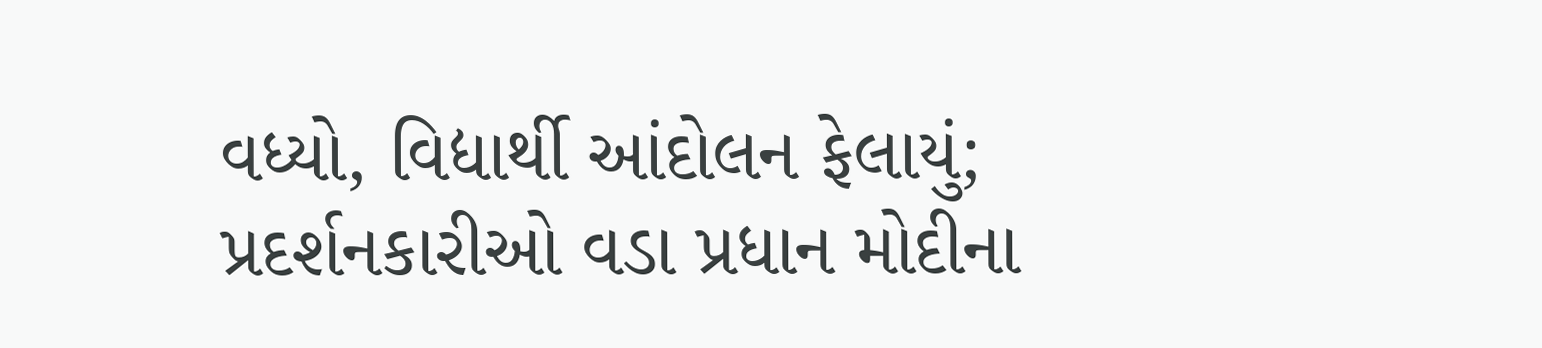વધ્યો, વિદ્યાર્થી આંદોલન ફેલાયું; પ્રદર્શનકારીઓ વડા પ્રધાન મોદીના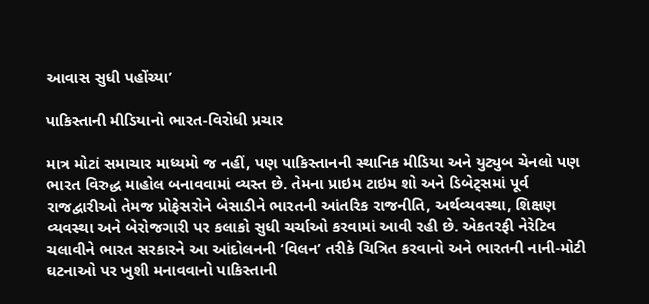આવાસ સુધી પહોંચ્યા’

પાકિસ્તાની મીડિયાનો ભારત-વિરોધી પ્રચાર

માત્ર મોટાં સમાચાર માધ્યમો જ નહીં, પણ પાકિસ્તાનની સ્થાનિક મીડિયા અને યુટ્યુબ ચેનલો પણ ભારત વિરુદ્ધ માહોલ બનાવવામાં વ્યસ્ત છે. તેમના પ્રાઇમ ટાઇમ શો અને ડિબેટ્સમાં પૂર્વ રાજદ્વારીઓ તેમજ પ્રોફેસરોને બેસાડીને ભારતની આંતરિક રાજનીતિ, અર્થવ્યવસ્થા, શિક્ષણ વ્યવસ્થા અને બેરોજગારી પર કલાકો સુધી ચર્ચાઓ કરવામાં આવી રહી છે. એકતરફી નેરેટિવ ચલાવીને ભારત સરકારને આ આંદોલનની ‘વિલન’ તરીકે ચિત્રિત કરવાનો અને ભારતની નાની-મોટી ઘટનાઓ પર ખુશી મનાવવાનો પાકિસ્તાની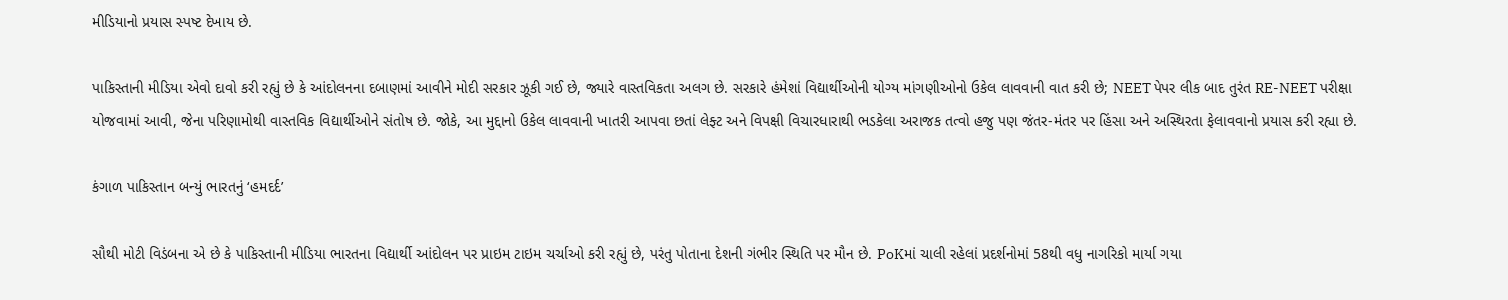મીડિયાનો પ્રયાસ સ્પષ્ટ દેખાય છે.

પાકિસ્તાની મીડિયા એવો દાવો કરી રહ્યું છે કે આંદોલનના દબાણમાં આવીને મોદી સરકાર ઝૂકી ગઈ છે, જ્યારે વાસ્તવિકતા અલગ છે. સરકારે હંમેશાં વિદ્યાર્થીઓની યોગ્ય માંગણીઓનો ઉકેલ લાવવાની વાત કરી છે; NEET પેપર લીક બાદ તુરંત RE-NEET પરીક્ષા યોજવામાં આવી, જેના પરિણામોથી વાસ્તવિક વિદ્યાર્થીઓને સંતોષ છે. જોકે, આ મુદ્દાનો ઉકેલ લાવવાની ખાતરી આપવા છતાં લેફ્ટ અને વિપક્ષી વિચારધારાથી ભડકેલા અરાજક તત્વો હજુ પણ જંતર-મંતર પર હિંસા અને અસ્થિરતા ફેલાવવાનો પ્રયાસ કરી રહ્યા છે.

કંગાળ પાકિસ્તાન બન્યું ભારતનું ‘હમદર્દ’

સૌથી મોટી વિડંબના એ છે કે પાકિસ્તાની મીડિયા ભારતના વિદ્યાર્થી આંદોલન પર પ્રાઇમ ટાઇમ ચર્ચાઓ કરી રહ્યું છે, પરંતુ પોતાના દેશની ગંભીર સ્થિતિ પર મૌન છે. PoKમાં ચાલી રહેલાં પ્રદર્શનોમાં 58થી વધુ નાગરિકો માર્યા ગયા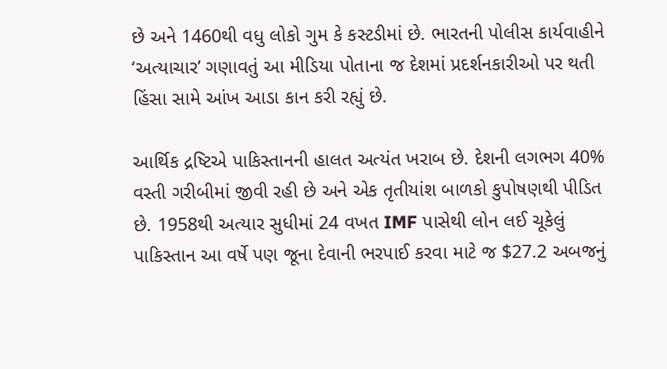છે અને 1460થી વધુ લોકો ગુમ કે કસ્ટડીમાં છે. ભારતની પોલીસ કાર્યવાહીને ‘અત્યાચાર’ ગણાવતું આ મીડિયા પોતાના જ દેશમાં પ્રદર્શનકારીઓ પર થતી હિંસા સામે આંખ આડા કાન કરી રહ્યું છે.

આર્થિક દ્રષ્ટિએ પાકિસ્તાનની હાલત અત્યંત ખરાબ છે. દેશની લગભગ 40% વસ્તી ગરીબીમાં જીવી રહી છે અને એક તૃતીયાંશ બાળકો કુપોષણથી પીડિત છે. 1958થી અત્યાર સુધીમાં 24 વખત IMF પાસેથી લોન લઈ ચૂકેલું પાકિસ્તાન આ વર્ષે પણ જૂના દેવાની ભરપાઈ કરવા માટે જ $27.2 અબજનું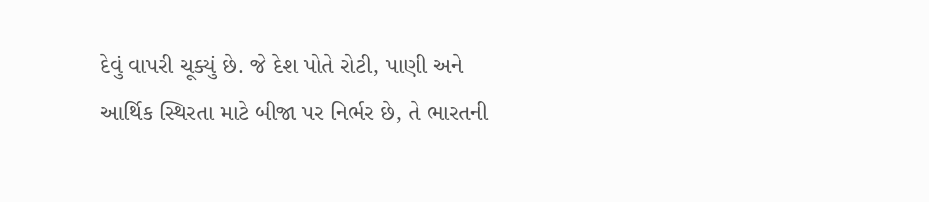દેવું વાપરી ચૂક્યું છે. જે દેશ પોતે રોટી, પાણી અને આર્થિક સ્થિરતા માટે બીજા પર નિર્ભર છે, તે ભારતની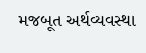મજબૂત અર્થવ્યવસ્થા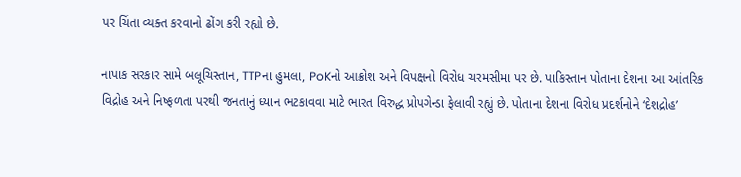પર ચિંતા વ્યક્ત કરવાનો ઢોંગ કરી રહ્યો છે.

નાપાક સરકાર સામે બલૂચિસ્તાન, TTPના હુમલા, PoKનો આક્રોશ અને વિપક્ષનો વિરોધ ચરમસીમા પર છે. પાકિસ્તાન પોતાના દેશના આ આંતરિક વિદ્રોહ અને નિષ્ફળતા પરથી જનતાનું ધ્યાન ભટકાવવા માટે ભારત વિરુદ્ધ પ્રોપગેન્ડા ફેલાવી રહ્યું છે. પોતાના દેશના વિરોધ પ્રદર્શનોને ‘દેશદ્રોહ’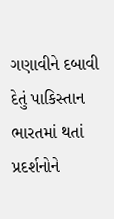ગણાવીને દબાવી દેતું પાકિસ્તાન ભારતમાં થતાં પ્રદર્શનોને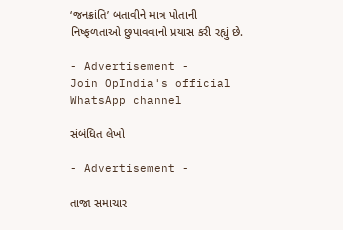‘જનક્રાંતિ’ બતાવીને માત્ર પોતાની નિષ્ફળતાઓ છુપાવવાનો પ્રયાસ કરી રહ્યું છે.

- Advertisement -
Join OpIndia's official WhatsApp channel

સંબંધિત લેખો

- Advertisement -

તાજા સમાચાર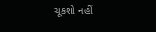ચૂકશો નહીં